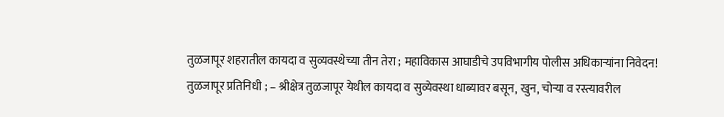तुळजापूर शहरातील कायदा व सुव्यवस्थेच्या तीन तेरा ; महाविकास आघाडीचे उपविभागीय पोलीस अधिकाऱ्यांना निवेदन!
तुळजापूर प्रतिनिधी ; – श्रीक्षेत्र तुळजापूर येथील कायदा व सुव्येवस्था धाब्यावर बसून, खुन, चोऱ्या व रस्त्यावरील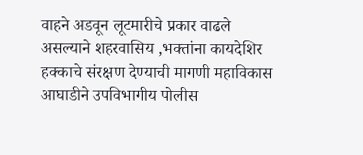वाहने अडवून लूटमारीचे प्रकार वाढले असल्याने शहरवासिय ,भक्तांना कायदेशिर हक्काचे संरक्षण देण्याची मागणी महाविकास आघाडीने उपविभागीय पोलीस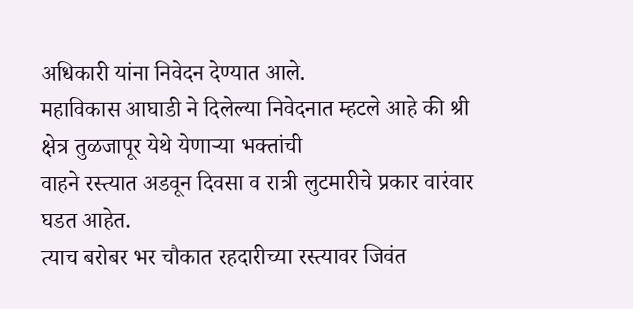अधिकारी यांना निवेदन देण्यात आले.
महाविकास आघाडी ने दिलेल्या निवेदनात म्हटले आहे की श्री क्षेत्र तुळजापूर येथे येणाऱ्या भक्तांची
वाहने रस्त्यात अडवून दिवसा व रात्री लुटमारीचे प्रकार वारंवार घडत आहेत.
त्याच बरोबर भर चौकात रहदारीच्या रस्त्यावर जिवंत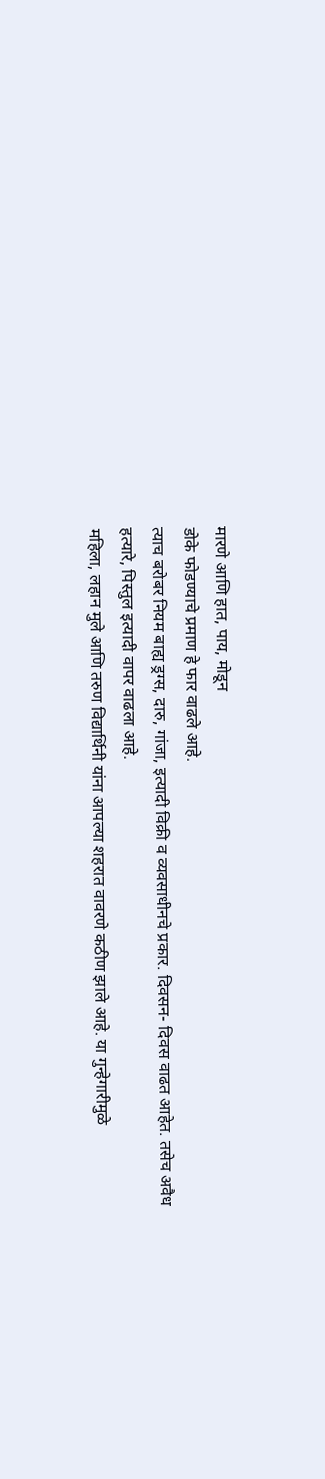मारणे आणि हात, पाय, मोडून
डोके फोडण्याचे प्रमाण हे फार वाढले आहे.
त्याच बरोबर नियम बाह्य ड्रग्स, दारु, गांजा, इत्यादी विक्री व व्यवसाधीनचे प्रकार. दिवसन- दिवस वाढत आहेत. तसेच अवैध हत्यारे, पिस्तुल इत्यादी वापर वाढला आहे.
महिला, लहान मुले आणि तरुण विद्यार्थिनी यांना आपल्या शहरात वावरणे कठीण झाले आहे. या गुन्हेगारीमुळे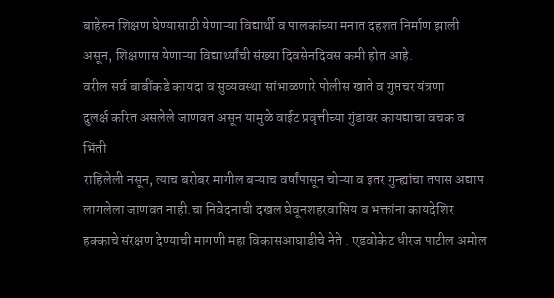बाहेरुन शिक्षण घेण्यासाठी येणाऱ्या विद्यार्थी व पालकांच्या मनात दहशत निर्माण झाली असून, शिक्षणास येणाऱ्या विद्यार्थ्यांची संख्या दिवसेनदिवस कमी होत आहे.
वरील सर्व बाबींकडे कायदा व सुव्यवस्था सांभाळणारे पोलीस खाते व गुप्तचर यंत्रणा
दुलर्क्ष करित असलेले जाणवत असून यामुळे वाईट प्रवृत्तीच्या गुंडावर कायद्याचा वचक व भिंती
राहिलेली नसून, त्याच बरोबर मागील बऱ्याच वर्षांपासून चोऱ्या व इतर गुन्ह्यांचा तपास अद्याप
लागलेला जाणवत नाही.चा निवेदनाची दखल घेवूनशहरवासिय व भक्तांना कायदेशिर हक्काचे संरक्षण देण्याची मागणी महा विकासआघाडीचे नेते . एडवोकेट धीरज पाटील अमोल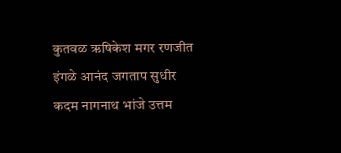कुतवळ ऋषिकेश मगर रणजीत इंगळे आनंद जगताप सुधीर कदम नागनाथ भांजे उत्तम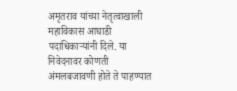अमृतराव यांच्या नेतृत्वाखाली महाविकास आघाडी पदाधिकाऱ्यांनी दिले. या निवेदनावर कोणती अंमलबजावणी होते ते पाहण्यात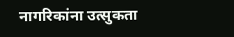नागरिकांना उत्सुकता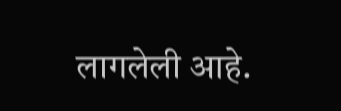लागलेली आहे.